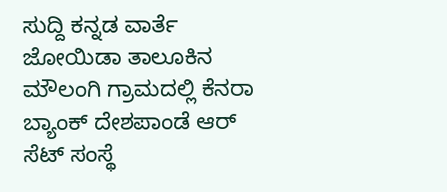ಸುದ್ದಿ ಕನ್ನಡ ವಾರ್ತೆ
ಜೋಯಿಡಾ ತಾಲೂಕಿನ ಮೌಲಂಗಿ ಗ್ರಾಮದಲ್ಲಿ ಕೆನರಾ ಬ್ಯಾಂಕ್ ದೇಶಪಾಂಡೆ ಆರ್ ಸೆಟ್ ಸಂಸ್ಥೆ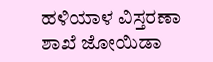ಹಳಿಯಾಳ ವಿಸ್ತರಣಾ ಶಾಖೆ ಜೋಯಿಡಾ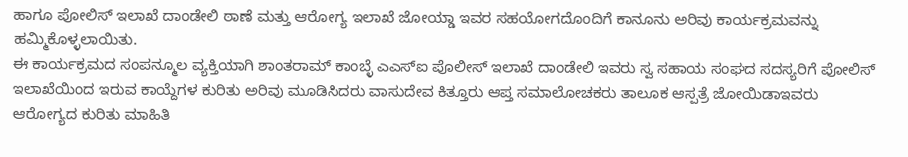ಹಾಗೂ ಪೋಲಿಸ್ ಇಲಾಖೆ ದಾಂಡೇಲಿ ಠಾಣೆ ಮತ್ತು ಆರೋಗ್ಯ ಇಲಾಖೆ ಜೋಯ್ಡಾ ಇವರ ಸಹಯೋಗದೊಂದಿಗೆ ಕಾನೂನು ಅರಿವು ಕಾರ್ಯಕ್ರಮವನ್ನು ಹಮ್ಮಿಕೊಳ್ಳಲಾಯಿತು.
ಈ ಕಾರ್ಯಕ್ರಮದ ಸಂಪನ್ಮೂಲ ವ್ಯಕ್ತಿಯಾಗಿ ಶಾಂತರಾಮ್ ಕಾಂಬ್ಳೆ ಎಎಸ್ಐ ಪೊಲೀಸ್ ಇಲಾಖೆ ದಾಂಡೇಲಿ ಇವರು ಸ್ವ ಸಹಾಯ ಸಂಘದ ಸದಸ್ಯರಿಗೆ ಪೋಲಿಸ್ ಇಲಾಖೆಯಿಂದ ಇರುವ ಕಾಯ್ದೆಗಳ ಕುರಿತು ಅರಿವು ಮೂಡಿಸಿದರು ವಾಸುದೇವ ಕಿತ್ತೂರು ಆಪ್ತ ಸಮಾಲೋಚಕರು ತಾಲೂಕ ಆಸ್ಪತ್ರೆ ಜೋಯಿಡಾಇವರು ಆರೋಗ್ಯದ ಕುರಿತು ಮಾಹಿತಿ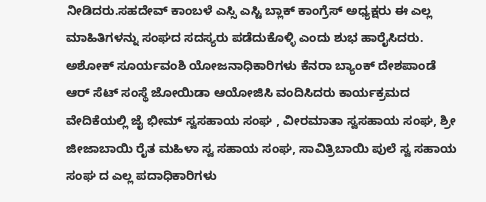ನೀಡಿದರು.ಸಹದೇವ್ ಕಾಂಬಳೆ ಎಸ್ಸಿ ಎಸ್ಟಿ ಬ್ಲಾಕ್ ಕಾಂಗ್ರೆಸ್ ಅಧ್ಯಕ್ಷರು ಈ ಎಲ್ಲ ಮಾಹಿತಿಗಳನ್ನು ಸಂಘದ ಸದಸ್ಯರು ಪಡೆದುಕೊಳ್ಳಿ ಎಂದು ಶುಭ ಹಾರೈಸಿದರು.
ಅಶೋಕ್ ಸೂರ್ಯವಂಶಿ ಯೋಜನಾಧಿಕಾರಿಗಳು ಕೆನರಾ ಬ್ಯಾಂಕ್ ದೇಶಪಾಂಡೆ ಆರ್ ಸೆಟ್ ಸಂಸ್ಥೆ ಜೋಯಿಡಾ ಆಯೋಜಿಸಿ ವಂದಿಸಿದರು ಕಾರ್ಯಕ್ರಮದ ವೇದಿಕೆಯಲ್ಲಿ ಜೈ ಭೀಮ್ ಸ್ವಸಹಾಯ ಸಂಘ , ವೀರಮಾತಾ ಸ್ವಸಹಾಯ ಸಂಘ, ಶ್ರೀ ಜೀಜಾಬಾಯಿ ರೈತ ಮಹಿಳಾ ಸ್ವ ಸಹಾಯ ಸಂಘ, ಸಾವಿತ್ರಿಬಾಯಿ ಪುಲೆ ಸ್ವ ಸಹಾಯ ಸಂಘ ದ ಎಲ್ಲ ಪದಾಧಿಕಾರಿಗಳು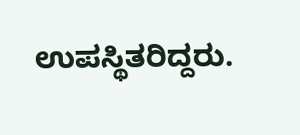ಉಪಸ್ಥಿತರಿದ್ದರು.